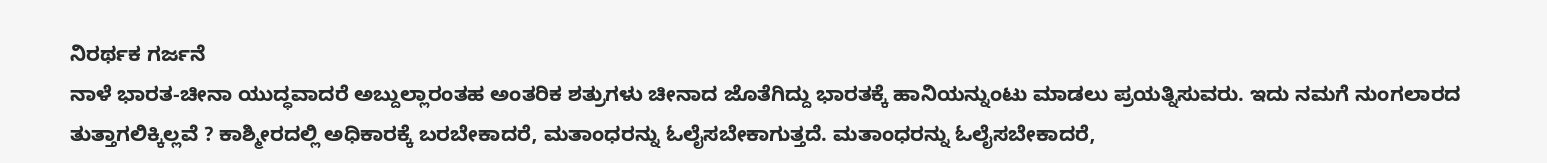ನಿರರ್ಥಕ ಗರ್ಜನೆ
ನಾಳೆ ಭಾರತ-ಚೀನಾ ಯುದ್ಧವಾದರೆ ಅಬ್ದುಲ್ಲಾರಂತಹ ಅಂತರಿಕ ಶತ್ರುಗಳು ಚೀನಾದ ಜೊತೆಗಿದ್ದು ಭಾರತಕ್ಕೆ ಹಾನಿಯನ್ನುಂಟು ಮಾಡಲು ಪ್ರಯತ್ನಿಸುವರು. ಇದು ನಮಗೆ ನುಂಗಲಾರದ ತುತ್ತಾಗಲಿಕ್ಕಿಲ್ಲವೆ ? ಕಾಶ್ಮೀರದಲ್ಲಿ ಅಧಿಕಾರಕ್ಕೆ ಬರಬೇಕಾದರೆ, ಮತಾಂಧರನ್ನು ಓಲೈಸಬೇಕಾಗುತ್ತದೆ. ಮತಾಂಧರನ್ನು ಓಲೈಸಬೇಕಾದರೆ,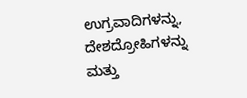ಉಗ್ರವಾದಿಗಳನ್ನು, ದೇಶದ್ರೋಹಿಗಳನ್ನು ಮತ್ತು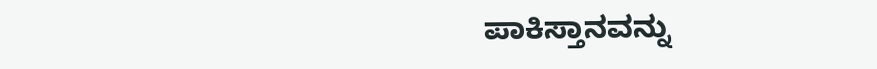ಪಾಕಿಸ್ತಾನವನ್ನು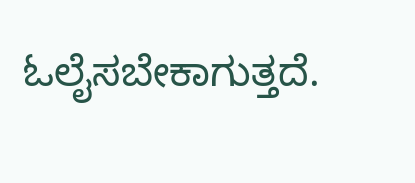ಓಲೈಸಬೇಕಾಗುತ್ತದೆ.